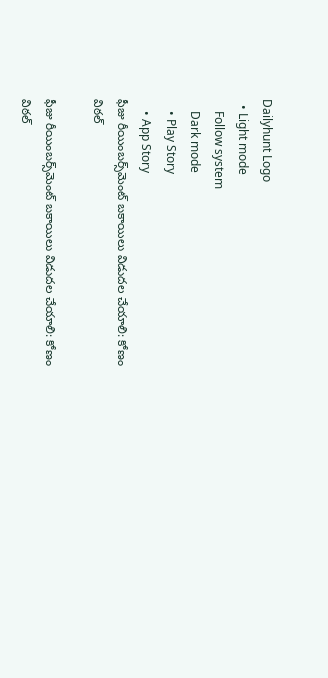Dailyhunt Logo
  • Light mode
    Follow system
    Dark mode
    • Play Story
    • App Story
ఫీజు రీయింబర్స్‌మెంట్ బకాయిలు విడుదల చేయాలి: కోణం విఠల్

ఫీజు రీయింబర్స్‌మెంట్ బకాయిలు విడుదల చేయాలి: కోణం విఠల్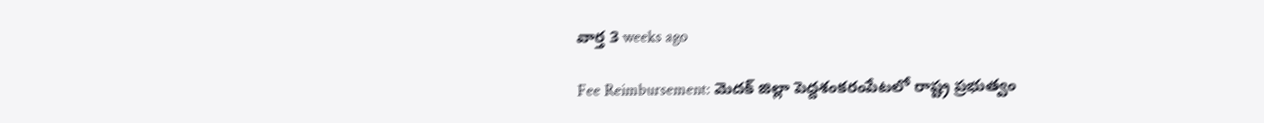వార్త 3 weeks ago

Fee Reimbursement: మెదక్ జిల్లా పెద్దశంకరంపేటలో రాష్ట్ర ప్రభుత్వం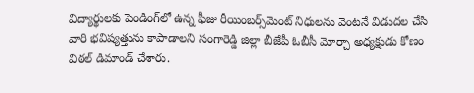విద్యార్థులకు పెండింగ్‌లో ఉన్న ఫీజు రీయింబర్స్‌మెంట్ నిధులను వెంటనే విడుదల చేసి వారి భవిష్యత్తును కాపాడాలని సంగారెడ్డి జిల్లా బీజేపీ ఓబీసీ మోర్చా అధ్యక్షుడు కోణం విఠల్ డిమాండ్ చేశారు.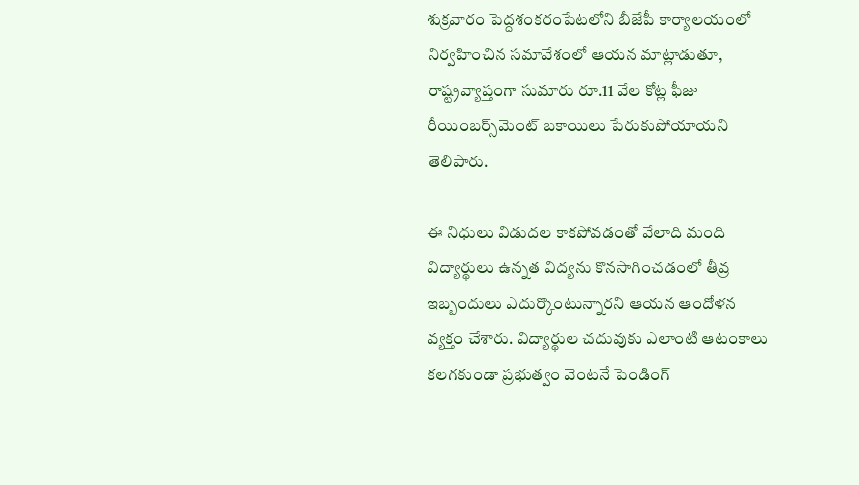శుక్రవారం పెద్దశంకరంపేటలోని బీజేపీ కార్యాలయంలో నిర్వహించిన సమావేశంలో ఆయన మాట్లాడుతూ, రాష్ట్రవ్యాప్తంగా సుమారు రూ.11 వేల కోట్ల ఫీజు రీయింబర్స్‌మెంట్ బకాయిలు పేరుకుపోయాయని తెలిపారు.

ఈ నిధులు విడుదల కాకపోవడంతో వేలాది మంది విద్యార్థులు ఉన్నత విద్యను కొనసాగించడంలో తీవ్ర ఇబ్బందులు ఎదుర్కొంటున్నారని ఆయన ఆందోళన వ్యక్తం చేశారు. విద్యార్థుల చదువుకు ఎలాంటి ఆటంకాలు కలగకుండా ప్రభుత్వం వెంటనే పెండింగ్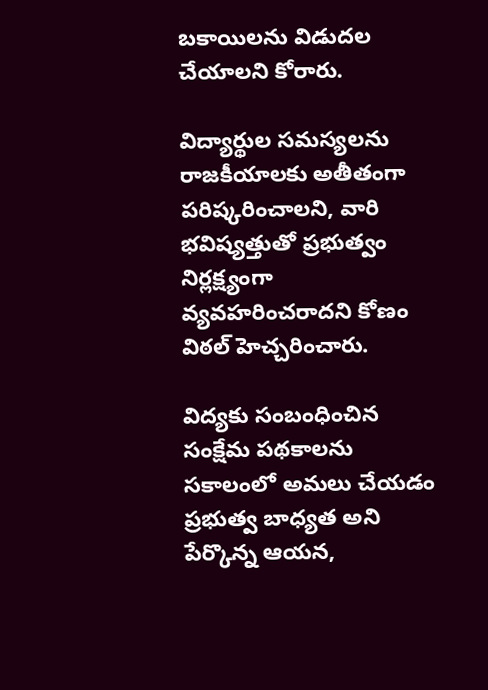బకాయిలను విడుదల చేయాలని కోరారు.

విద్యార్థుల సమస్యలను రాజకీయాలకు అతీతంగా పరిష్కరించాలని, వారి భవిష్యత్తుతో ప్రభుత్వం నిర్లక్ష్యంగా వ్యవహరించరాదని కోణం విఠల్ హెచ్చరించారు.

విద్యకు సంబంధించిన సంక్షేమ పథకాలను సకాలంలో అమలు చేయడం ప్రభుత్వ బాధ్యత అని పేర్కొన్న ఆయన,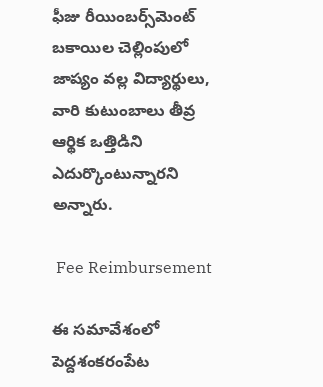ఫీజు రీయింబర్స్‌మెంట్ బకాయిల చెల్లింపులో జాప్యం వల్ల విద్యార్థులు, వారి కుటుంబాలు తీవ్ర ఆర్థిక ఒత్తిడిని ఎదుర్కొంటున్నారని అన్నారు.

 Fee Reimbursement

ఈ సమావేశంలో పెద్దశంకరంపేట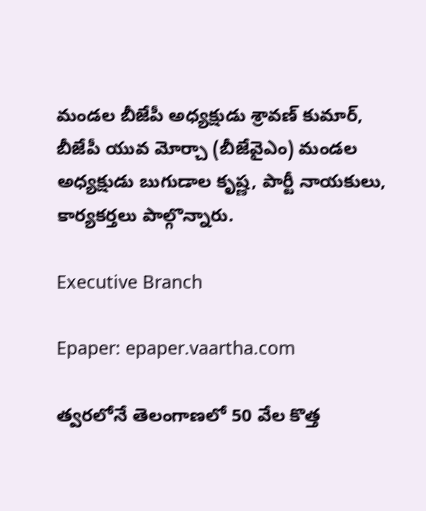మండల బీజేపీ అధ్యక్షుడు శ్రావణ్ కుమార్, బీజేపీ యువ మోర్చా (బీజేవైఎం) మండల అధ్యక్షుడు బుగుడాల కృష్ణ, పార్టీ నాయకులు, కార్యకర్తలు పాల్గొన్నారు.

Executive Branch

Epaper: epaper.vaartha.com

త్వరలోనే తెలంగాణలో 50 వేల కొత్త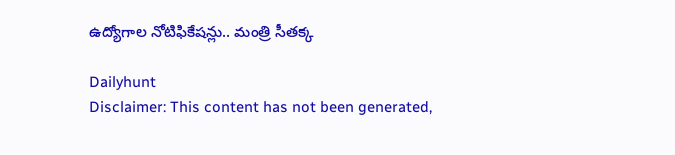ఉద్యోగాల నోటిఫికేషన్లు.. మంత్రి సీతక్క

Dailyhunt
Disclaimer: This content has not been generated,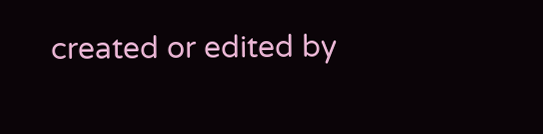created or edited by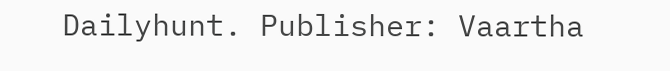Dailyhunt. Publisher: Vaartha